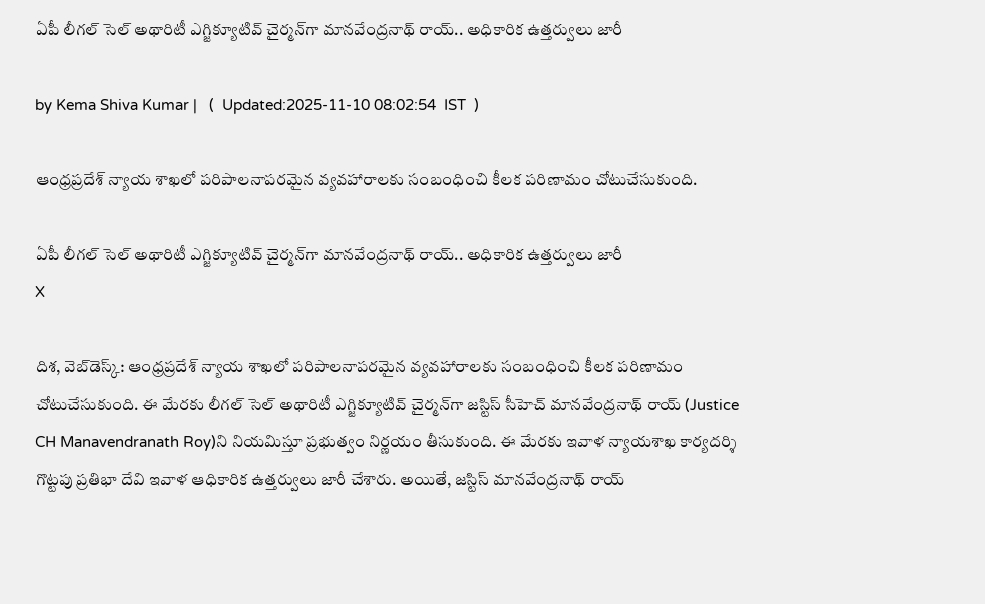ఏపీ లీగల్‌ సెల్‌ అథారిటీ ఎగ్జిక్యూటివ్‌ చైర్మన్‌గా మానవేంద్రనాథ్‌ రాయ్‌.. అధికారిక ఉత్తర్వులు జారీ

by Kema Shiva Kumar |   (  Updated:2025-11-10 08:02:54  IST  )

ఆంధ్రప్రదేశ్ న్యాయ శాఖలో పరిపాలనాపరమైన వ్యవహారాలకు సంబంధించి కీలక పరిణామం చోటుచేసుకుంది.

ఏపీ లీగల్‌ సెల్‌ అథారిటీ ఎగ్జిక్యూటివ్‌ చైర్మన్‌గా మానవేంద్రనాథ్‌ రాయ్‌.. అధికారిక ఉత్తర్వులు జారీ
X

దిశ, వెబ్‌డెస్క్: ఆంధ్రప్రదేశ్ న్యాయ శాఖలో పరిపాలనాపరమైన వ్యవహారాలకు సంబంధించి కీలక పరిణామం చోటుచేసుకుంది. ఈ మేరకు లీగల్‌ సెల్‌ అథారిటీ ఎగ్జిక్యూటివ్‌ చైర్మన్‌గా జస్టిస్ సీహెచ్ మానవేంద్రనాథ్‌ రాయ్‌‌ (Justice CH Manavendranath Roy)ని నియమిస్తూ ప్రభుత్వం నిర్ణయం తీసుకుంది. ఈ మేరకు ఇవాళ న్యాయశాఖ కార్యదర్శి గొట్టపు ప్రతిభా దేవి ఇవాళ ఆధికారిక ఉత్తర్వులు జారీ చేశారు. అయితే, జస్టిస్ మానవేంద్రనాథ్ రాయ్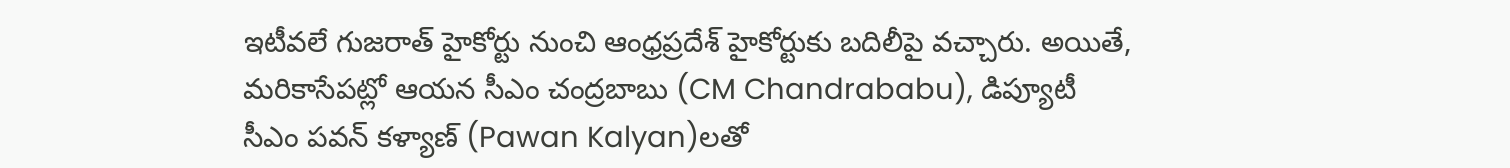ఇటీవలే గుజరాత్‌ హైకోర్టు నుంచి ఆంధ్రప్రదేశ్ హైకోర్టుకు బదిలీపై వచ్చారు. అయితే, మరికాసేపట్లో ఆయన సీఎం చంద్రబాబు (CM Chandrababu), డిప్యూటీ సీఎం పవన్ కళ్యాణ్‌ (Pawan Kalyan)లతో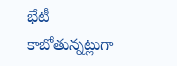భేటీ కాబోతున్నట్లుగా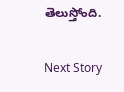తెలుస్తోంది.

Next Story